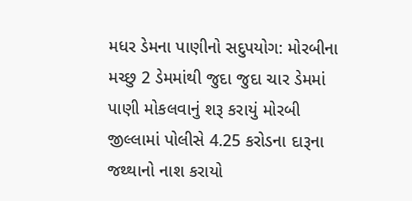મધર ડેમના પાણીનો સદુપયોગ: મોરબીના મચ્છુ 2 ડેમમાંથી જુદા જુદા ચાર ડેમમાં પાણી મોકલવાનું શરૂ કરાયું મોરબી જીલ્લામાં પોલીસે 4.25 કરોડના દારૂના જથ્થાનો નાશ કરાયો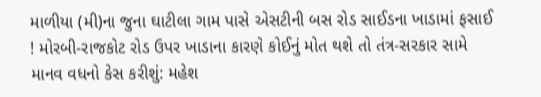માળીયા (મી)ના જુના ઘાટીલા ગામ પાસે એસટીની બસ રોડ સાઈડના ખાડામાં ફસાઈ ! મોરબી-રાજકોટ રોડ ઉપર ખાડાના કારણે કોઈનું મોત થશે તો તંત્ર-સરકાર સામે માનવ વધનો કેસ કરીશું: મહેશ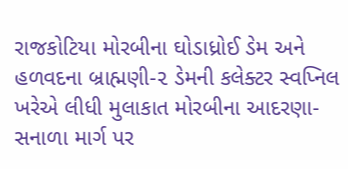રાજકોટિયા મોરબીના ઘોડાધ્રોઈ ડેમ અને હળવદના બ્રાહ્મણી-૨ ડેમની કલેક્ટર સ્વપ્નિલ ખરેએ લીધી મુલાકાત મોરબીના આદરણા-સનાળા માર્ગ પર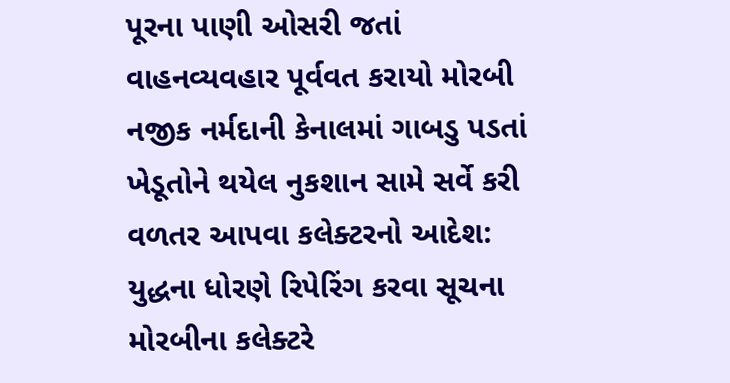પૂરના પાણી ઓસરી જતાં વાહનવ્યવહાર પૂર્વવત કરાયો મોરબી નજીક નર્મદાની કેનાલમાં ગાબડુ પડતાં ખેડૂતોને થયેલ નુકશાન સામે સર્વે કરી વળતર આપવા કલેક્ટરનો આદેશ: યુદ્ધના ધોરણે રિપેરિંગ કરવા સૂચના મોરબીના કલેક્ટરે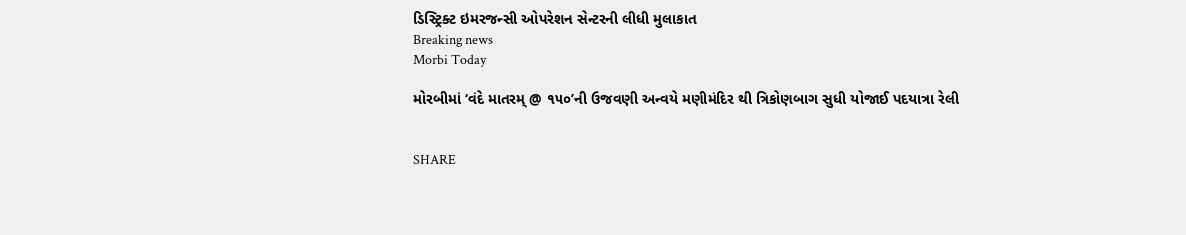ડિસ્ટ્રિક્ટ ઇમરજન્સી ઓપરેશન સેન્ટરની લીધી મુલાકાત
Breaking news
Morbi Today

મોરબીમાં ‘વંદે માતરમ્ @ ૧૫૦’ની ઉજવણી અન્વયે મણીમંદિર થી ત્રિકોણબાગ સુધી યોજાઈ પદયાત્રા રેલી


SHARE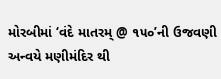મોરબીમાં ‘વંદે માતરમ્ @ ૧૫૦’ની ઉજવણી અન્વયે મણીમંદિર થી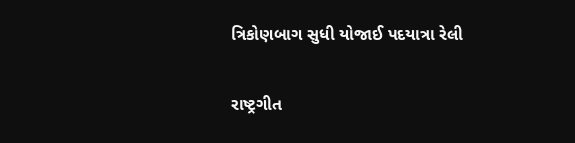ત્રિકોણબાગ સુધી યોજાઈ પદયાત્રા રેલી

રાષ્ટ્રગીત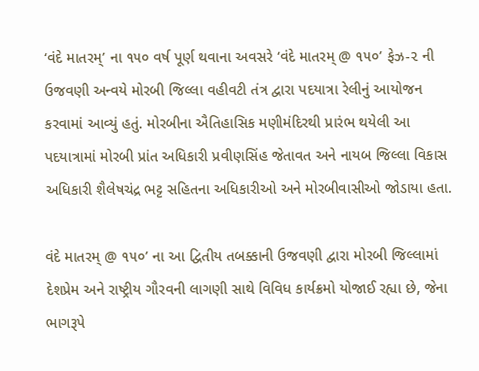‘વંદે માતરમ્’ ના ૧૫૦ વર્ષ પૂર્ણ થવાના અવસરે ‘વંદે માતરમ્ @ ૧૫૦’ ફેઝ-૨ ની ઉજવણી અન્વયે મોરબી જિલ્લા વહીવટી તંત્ર દ્વારા પદયાત્રા રેલીનું આયોજન કરવામાં આવ્યું હતું. મોરબીના ઐતિહાસિક મણીમંદિરથી પ્રારંભ થયેલી આ પદયાત્રામાં મોરબી પ્રાંત અધિકારી પ્રવીણસિંહ જેતાવત અને નાયબ જિલ્લા વિકાસ અધિકારી શૈલેષચંદ્ર ભટ્ટ સહિતના અધિકારીઓ અને મોરબીવાસીઓ જોડાયા હતા.

વંદે માતરમ્ @ ૧૫૦’ ના આ દ્વિતીય તબક્કાની ઉજવણી દ્વારા મોરબી જિલ્લામાં દેશપ્રેમ અને રાષ્ટ્રીય ગૌરવની લાગણી સાથે વિવિધ કાર્યક્રમો યોજાઈ રહ્યા છે, જેના ભાગરૂપે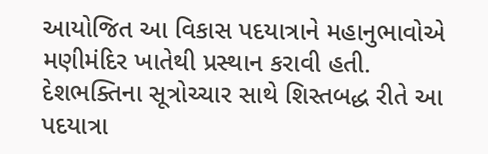આયોજિત આ વિકાસ પદયાત્રાને મહાનુભાવોએ મણીમંદિર ખાતેથી પ્રસ્થાન કરાવી હતી. દેશભક્તિના સૂત્રોચ્ચાર સાથે શિસ્તબદ્ધ રીતે આ પદયાત્રા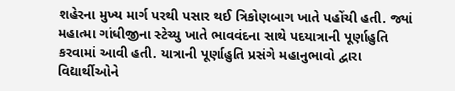શહેરના મુખ્ય માર્ગ પરથી પસાર થઈ ત્રિકોણબાગ ખાતે પહોંચી હતી. જ્યાં મહાત્મા ગાંધીજીના સ્ટેચ્યુ ખાતે ભાવવંદના સાથે પદયાત્રાની પૂર્ણાહુતિ કરવામાં આવી હતી. યાત્રાની પૂર્ણાહુતિ પ્રસંગે મહાનુભાવો દ્વારા વિદ્યાર્થીઓને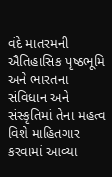વંદે માતરમની ઐતિહાસિક પૃષ્ઠભૂમિ અને ભારતના સંવિધાન અને સંસ્કૃતિમાં તેના મહત્વ વિશે માહિતગાર કરવામાં આવ્યા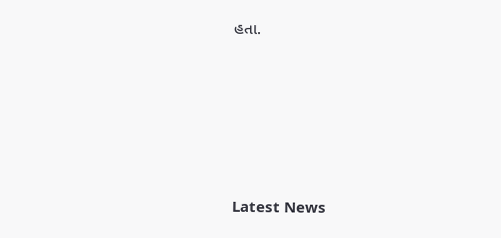હતા.






Latest News